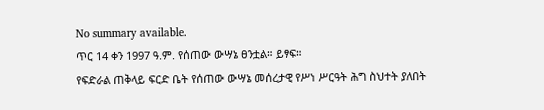No summary available.
ጥር 14 ቀን 1997 ዓ.ም. የሰጠው ውሣኔ ፀንቷል። ይፃፍ።
የፍድራል ጠቅላይ ፍርድ ቤት የሰጠው ውሣኔ መሰረታዊ የሥነ ሥርዓት ሕግ ስህተት ያለበት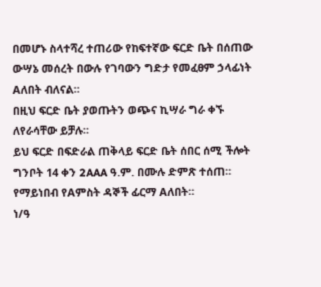በመሆኑ ስላተሻረ ተጠሪው የከፍተኛው ፍርድ ቤት በሰጠው ውሣኔ መሰረት በውሉ የገባውን ግድታ የመፈፀም ኃላፊነት Aለበት ብለናል።
በዚህ ፍርድ ቤት ያወጡትን ወጭና ኪሣራ ግራ ቀኙ ለየራሳቸው ይቻሉ።
ይህ ፍርድ በፍድራል ጠቅላይ ፍርድ ቤት ሰበር ሰሚ ችሎት ግንቦት 14 ቀን 2AAA ዓ.ም. በሙሉ ድምጽ ተሰጠ።
የማይነበብ የAምስት ዳኞች ፊርማ Aለበት።
ነ/ዓ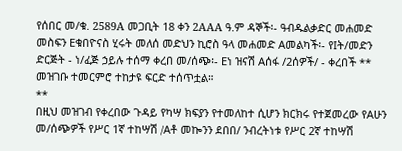የሰበር መ/ቁ. 2589A መጋቢት 18 ቀን 2AAA ዓ.ም ዳኞች፡- ዓብዱልቃድር መሐመድ መስፍን Eቁበዮናስ ሂሩት መለሰ መድህን ኪሮስ ዓላ መሐመድ Aመልካች፡- የIት/መድን ድርጅት - ነ/ፈጅ ኃይሉ ተሰማ ቀረበ መ/ሰጭ፡- Eነ ዝናሽ Aሰፋ /2ሰዎች/ - ቀረበች **
መዝገቡ ተመርምሮ ተከታዩ ፍርድ ተሰጥቷል።
**
በዚህ መዝገብ የቀረበው ጉዳይ የካሣ ክፍያን የተመለከተ ሲሆን ክርክሩ የተጀመረው የAሁን መ/ሰጭዎች የሥር 1ኛ ተከሣሽ /Aቶ መኰንን ደበበ/ ንብረትነቱ የሥር 2ኛ ተከሣሽ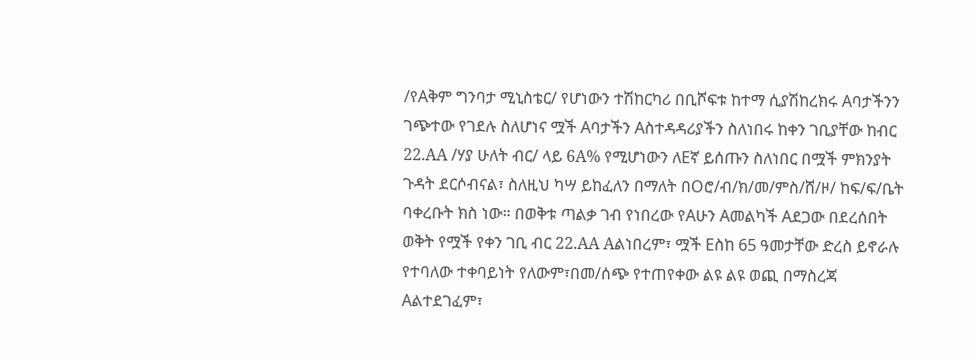/የAቅም ግንባታ ሚኒስቴር/ የሆነውን ተሽከርካሪ በቢሾፍቱ ከተማ ሲያሽከረክሩ Aባታችንን ገጭተው የገደሉ ስለሆነና ሟች Aባታችን Aስተዳዳሪያችን ስለነበሩ ከቀን ገቢያቸው ከብር 22.AA /ሃያ ሁለት ብር/ ላይ 6A% የሚሆነውን ለEኛ ይሰጡን ስለነበር በሟች ምክንያት ጉዳት ደርሶብናል፣ ስለዚህ ካሣ ይከፈለን በማለት በOሮ/ብ/ክ/መ/ምስ/ሸ/ዞ/ ከፍ/ፍ/ቤት ባቀረቡት ክስ ነው። በወቅቱ ጣልቃ ገብ የነበረው የAሁን Aመልካች Aደጋው በደረሰበት ወቅት የሟች የቀን ገቢ ብር 22.AA Aልነበረም፣ ሟች Eስከ 65 ዓመታቸው ድረስ ይኖራሉ የተባለው ተቀባይነት የለውም፣በመ/ሰጭ የተጠየቀው ልዩ ልዩ ወጪ በማስረጃ Aልተደገፈም፣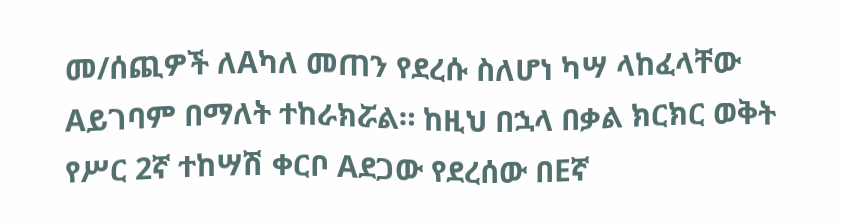መ/ሰጪዎች ለAካለ መጠን የደረሱ ስለሆነ ካሣ ላከፈላቸው Aይገባም በማለት ተከራክሯል። ከዚህ በኋላ በቃል ክርክር ወቅት የሥር 2ኛ ተከሣሽ ቀርቦ Aደጋው የደረሰው በEኛ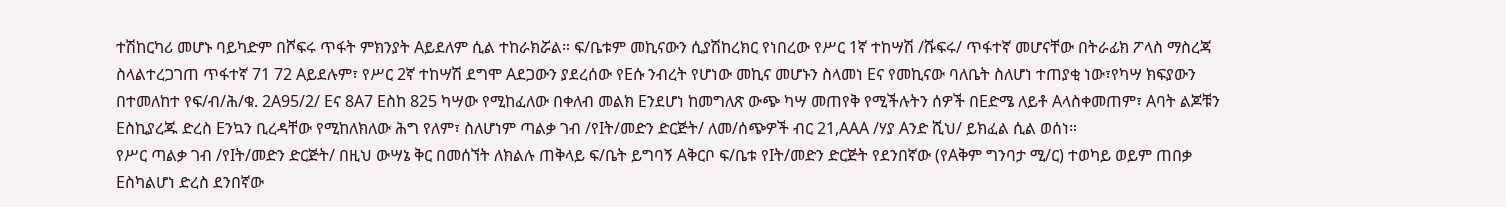ተሽከርካሪ መሆኑ ባይካድም በሾፍሩ ጥፋት ምክንያት Aይደለም ሲል ተከራክሯል። ፍ/ቤቱም መኪናውን ሲያሽከረክር የነበረው የሥር 1ኛ ተከሣሽ /ሹፍሩ/ ጥፋተኛ መሆናቸው በትራፊክ ፖላስ ማስረጃ ስላልተረጋገጠ ጥፋተኛ 71 72 Aይደሉም፣ የሥር 2ኛ ተከሣሽ ደግሞ Aደጋውን ያደረሰው የEሱ ንብረት የሆነው መኪና መሆኑን ስላመነ Eና የመኪናው ባለቤት ስለሆነ ተጠያቂ ነው፣የካሣ ክፍያውን በተመለከተ የፍ/ብ/ሕ/ቁ. 2A95/2/ Eና 8A7 Eስከ 825 ካሣው የሚከፈለው በቀለብ መልክ Eንደሆነ ከመግለጽ ውጭ ካሣ መጠየቅ የሚችሉትን ሰዎች በEድሜ ለይቶ Aላስቀመጠም፣ Aባት ልጆቹን Eስኪያረጁ ድረስ Eንኳን ቢረዳቸው የሚከለክለው ሕግ የለም፣ ስለሆነም ጣልቃ ገብ /የIት/መድን ድርጅት/ ለመ/ሰጭዎች ብር 21,AAA /ሃያ Aንድ ሺህ/ ይክፈል ሲል ወሰነ።
የሥር ጣልቃ ገብ /የIት/መድን ድርጅት/ በዚህ ውሣኔ ቅር በመሰኘት ለክልሉ ጠቅላይ ፍ/ቤት ይግባኝ Aቅርቦ ፍ/ቤቱ የIት/መድን ድርጅት የደንበኛው (የAቅም ግንባታ ሚ/ር) ተወካይ ወይም ጠበቃ Eስካልሆነ ድረስ ደንበኛው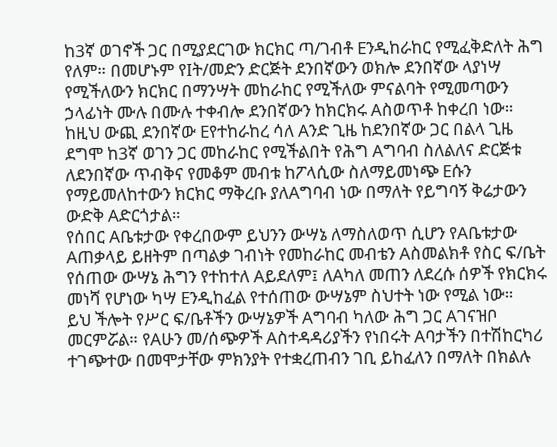ከ3ኛ ወገኖች ጋር በሚያደርገው ክርክር ጣ/ገብቶ Eንዲከራከር የሚፈቅድለት ሕግ የለም። በመሆኑም የIት/መድን ድርጅት ደንበኛውን ወክሎ ደንበኛው ላያነሣ የሚችለውን ክርክር በማንሣት መከራከር የሚችለው ምናልባት የሚመጣውን ኃላፊነት ሙሉ በሙሉ ተቀብሎ ደንበኛውን ከክርክሩ Aስወጥቶ ከቀረበ ነው። ከዚህ ውጪ ደንበኛው Eየተከራከረ ሳለ Aንድ ጊዜ ከደንበኛው ጋር በልላ ጊዜ ደግሞ ከ3ኛ ወገን ጋር መከራከር የሚችልበት የሕግ Aግባብ ስለልለና ድርጅቱ ለደንበኛው ጥብቅና የመቆም መብቱ ከፖላሲው ስለማይመነጭ Eሱን የማይመለከተውን ክርክር ማቅረቡ ያለAግባብ ነው በማለት የይግባኝ ቅሬታውን ውድቅ Aድርጎታል።
የሰበር Aቤቱታው የቀረበውም ይህንን ውሣኔ ለማስለወጥ ሲሆን የAቤቱታው Aጠቃላይ ይዘትም በጣልቃ ገብነት የመከራከር መብቴን Aስመልክቶ የስር ፍ/ቤት የሰጠው ውሣኔ ሕግን የተከተለ Aይደለም፤ ለAካለ መጠን ለደረሱ ሰዎች የክርክሩ መነሻ የሆነው ካሣ Eንዲከፈል የተሰጠው ውሣኔም ስህተት ነው የሚል ነው።
ይህ ችሎት የሥር ፍ/ቤቶችን ውሣኔዎች Aግባብ ካለው ሕግ ጋር Aገናዝቦ መርምሯል። የAሁን መ/ሰጭዎች Aስተዳዳሪያችን የነበሩት Aባታችን በተሽከርካሪ ተገጭተው በመሞታቸው ምክንያት የተቋረጠብን ገቢ ይከፈለን በማለት በክልሉ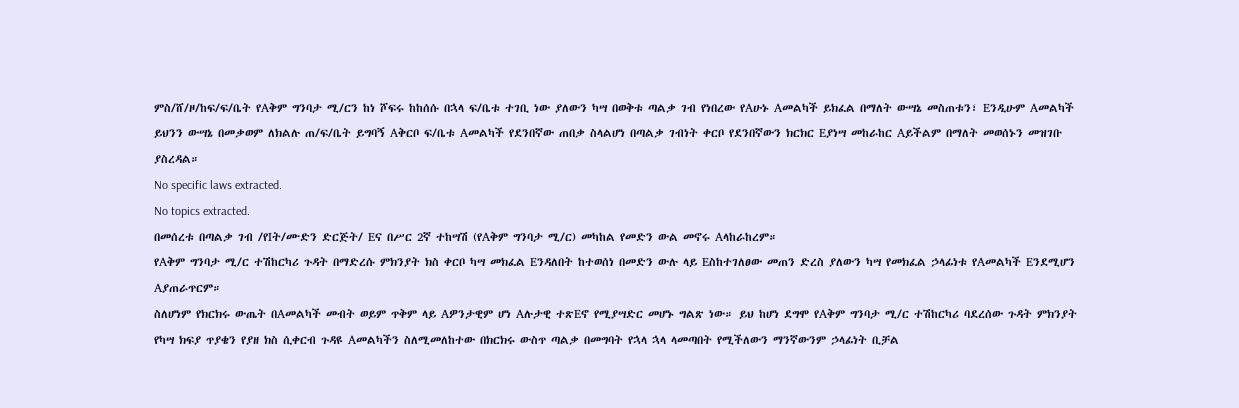ምስ/ሸ/ዞ/ከፍ/ፍ/ቤት የAቅም ግንባታ ሚ/ርን ከነ ሾፍሩ ከከሰሱ በኋላ ፍ/ቤቱ ተገቢ ነው ያለውን ካሣ በወቅቱ ጣልቃ ገብ የነበረው የAሁኑ Aመልካች ይክፈል በማለት ውሣኔ መስጠቱን፣ Eንዲሁም Aመልካች ይህንን ውሣኔ በመቃወም ለክልሉ ጠ/ፍ/ቤት ይግባኝ Aቅርቦ ፍ/ቤቱ Aመልካች የደንበኛው ጠበቃ ስላልሆነ በጣልቃ ገብነት ቀርቦ የደንበኛውን ክርክር Eያነሣ መከራከር Aይችልም በማለት መወሰኑን መዝገቡ ያስረዳል።
No specific laws extracted.
No topics extracted.
በመሰረቱ በጣልቃ ገብ /የIት/ሙድን ድርጅት/ Eና በሥር 2ኛ ተከሣሽ (የAቅም ግንባታ ሚ/ር) መካከል የመድን ውል መኖሩ Aላከራከረም።
የAቅም ግንባታ ሚ/ር ተሽከርካሪ ጉዳት በማድረሱ ምክንያት ክስ ቀርቦ ካሣ መክፈል Eንዳለበት ከተወሰነ በመድን ውሉ ላይ Eስከተገለፀው መጠን ድረስ ያለውን ካሣ የመክፈል ኃላፊነቱ የAመልካች Eንደሚሆን Aያጠራጥርም።
ስለሆነም የክርክሩ ውጤት በAመልካች መብት ወይም ጥቅም ላይ Aዎንታዊም ሆነ Aሉታዊ ተጽEኖ የሚያሣድር መሆኑ ግልጽ ነው። ይህ ከሆነ ደግሞ የAቅም ግንባታ ሚ/ር ተሽከርካሪ ባደረሰው ጉዳት ምክንያት የካሣ ክፍያ ጥያቄን የያዘ ክስ ሲቀርብ ጉዳዩ Aመልካችን ስለሚመለከተው በክርክሩ ውስጥ ጣልቃ በመግባት የኋላ ኋላ ላመጣበት የሚችለውን ማንኛውንም ኃላፊነት ቢቻል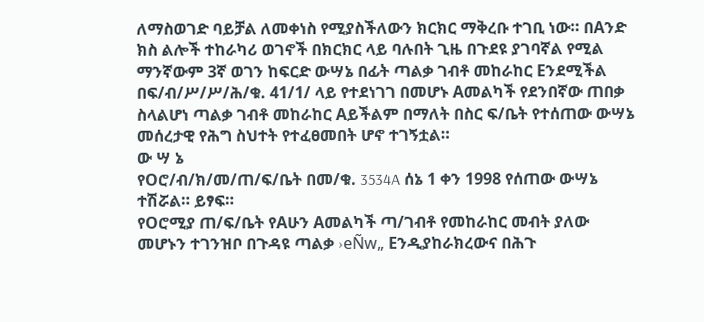ለማስወገድ ባይቻል ለመቀነስ የሚያስችለውን ክርክር ማቅረቡ ተገቢ ነው። በAንድ ክስ ልሎች ተከራካሪ ወገኖች በክርክር ላይ ባሉበት ጊዜ በጉደዩ ያገባኛል የሚል ማንኛውም 3ኛ ወገን ከፍርድ ውሣኔ በፊት ጣልቃ ገብቶ መከራከር Eንደሚችል በፍ/ብ/ሥ/ሥ/ሕ/ቁ. 41/1/ ላይ የተደነገገ በመሆኑ Aመልካች የደንበኛው ጠበቃ ስላልሆነ ጣልቃ ገብቶ መከራከር Aይችልም በማለት በስር ፍ/ቤት የተሰጠው ውሣኔ መሰረታዊ የሕግ ስህተት የተፈፀመበት ሆኖ ተገኝቷል።
ው ሣ ኔ
የOሮ/ብ/ክ/መ/ጠ/ፍ/ቤት በመ/ቁ. 3534A ሰኔ 1 ቀን 1998 የሰጠው ውሣኔ ተሽሯል። ይፃፍ።
የOሮሚያ ጠ/ፍ/ቤት የAሁን Aመልካች ጣ/ገብቶ የመከራከር መብት ያለው መሆኑን ተገንዝቦ በጉዳዩ ጣልቃ ›eÑw„ Eንዲያከራክረውና በሕጉ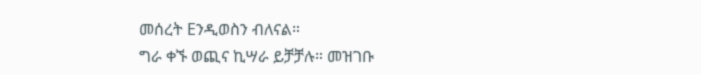መሰረት Eንዲወስን ብለናል።
ግራ ቀኙ ወጪና ኪሣራ ይቻቻሉ። መዝገቡ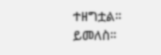ተዘግቷል።
ይመለስ።